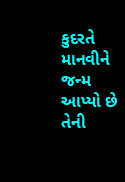કુદરતે માનવીને જન્મ આપ્યો છે તેની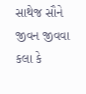સાથેજ સૌને જીવન જીવવા કલા કે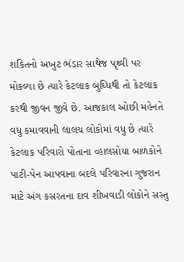શકિતનો અખુટ ભંડાર સાથેજ પૃથ્વી પર મોકલ્યા છે ત્યારે કેટલાક બુઘ્ધિથી તો કેટલાક કરથી જીવન જીવે છે. આજકાલ ઓછી મહેનતે વધુ કમાવવાની લાલચ લોકોમાં વધુ છે ત્યારે કેટલાક પરિવારો પોતાના વ્હાલસોયા બાળકોને પાટી-પેન આપવાના બદલે પરિવારના ગુજરાન માટે અંગ કસરતના દાવ શીખવાડી લોકોને સસ્તુ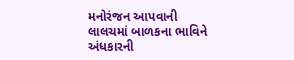મનોરંજન આપવાની લાલચમાં બાળકના ભાવિને અંધકારની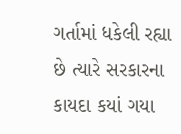ગર્તામાં ધકેલી રહ્યા છે ત્યારે સરકારના કાયદા કયાં ગયા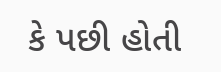કે પછી હોતી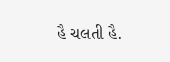હૈ ચલતી હૈ.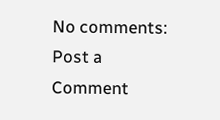No comments:
Post a Comment